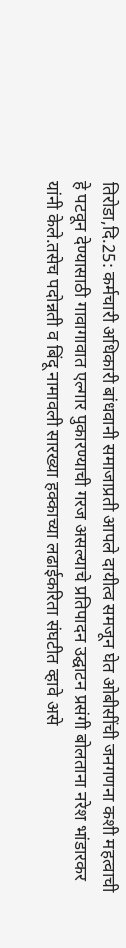तिरोडा,दि.25: कर्मचारी अधिकारी बांधवानी समाजाप्रती आपले दायीत्व समजून घेत ओबीसींची जनगणना कशी महत्वाची हे पटवून देण्यासाठी गावागावात एल्गार पुकारण्याची गरज असल्याचे प्रतिपादन उद्घाटन प्रसंगी बोलताना नरेश भांडारकर यांनी केले.तसेच पदोन्नती व बिंदू नामावली सारख्या हक्काच्या लढाईकरिता संघटीत व्हावे असे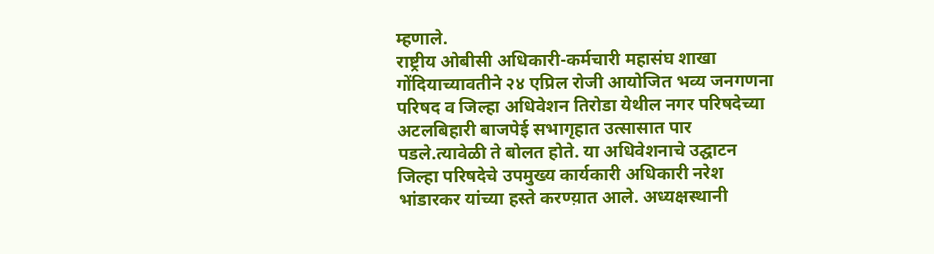म्हणाले.
राष्ट्रीय ओबीसी अधिकारी-कर्मचारी महासंघ शाखा गोंदियाच्यावतीने २४ एप्रिल रोजी आयोजित भव्य जनगणना परिषद व जिल्हा अधिवेशन तिरोडा येथील नगर परिषदेच्या अटलबिहारी बाजपेई सभागृहात उत्सासात पार पडले.त्यावेळी ते बोलत होते. या अधिवेशनाचे उद्घाटन जिल्हा परिषदेचे उपमुख्य कार्यकारी अधिकारी नरेश भांडारकर यांच्या हस्ते करण्य़ात आले. अध्यक्षस्थानी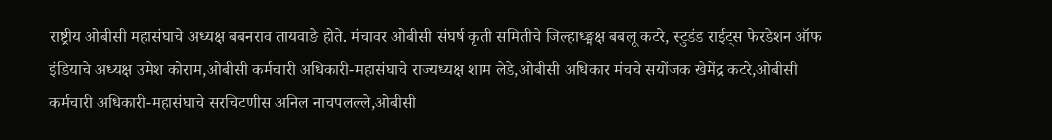राष्ट्रीय ओबीसी महासंघाचे अध्यक्ष बबनराव तायवाङे होते. मंचावर ओबीसी संघर्ष कृती समितीचे जिल्हाध्ङ्मक्ष बबलू कटरे, स्टुडंड राईट्स फेरडेशन ऑफ इंडियाचे अध्यक्ष उमेश कोराम,ओबीसी कर्मचारी अधिकारी-महासंघाचे राज्यध्यक्ष शाम लेडे,ओबीसी अधिकार मंचचे सयोंजक खेमेंद्र कटरे,ओबीसी कर्मचारी अधिकारी-महासंघाचे सरचिटणीस अनिल नाचपलल्ले,ओबीसी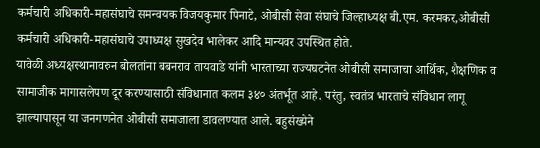कर्मचारी अधिकारी-महासंघाचे समन्वयक विजयकुमार पिनाटे, ओबीसी सेवा संघाचे जिल्हाध्यक्ष बी.एम. करमकर,ओबीसी कर्मचारी अधिकारी-महासंघाचे उपाध्यक्ष सुखदेव भालेकर आदि मान्यवर उपस्थित होते.
यावेळी अध्यक्षस्थानावरुन बोलतांना बबनराव तायवाडे यांनी भारताच्या राज्यघटनेत ओबीसी समाजाचा आर्थिक, शैक्षणिक व सामाजीक मागासलेपण दूर करण्यासाठी संविधानात कलम ३४० अंतर्भूत आहे. परंतु, स्वतंत्र भारताचे संविधान लागू झाल्यापासून या जनगणनेत ओबीसी समाजाला डावलण्यात आले. बहुसंख्येने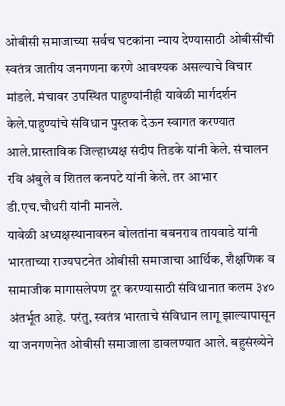ओबीसी समाजाच्या सर्वच घटकांना न्याय देण्यासाठी ओबीसींची स्वतंत्र जातीय जनगणना करणे आवश्यक असल्याचे विचार मांडले. मंचावर उपस्थित पाहुण्यांनीही यावेळी मार्गदर्शन केले.पाहुण्यांचे संविधान पुस्तक देऊन स्वागत करण्यात आले.प्रास्ताविक जिल्हाध्यक्ष संदीप तिडके यांनी केले. संचालन रवि अंबुले व शितल कनपटे यांनी केले. तर आभार डी.एच.चौधरी यांनी मानले.
यावेळी अध्यक्षस्थानावरुन बोलतांना बबनराव तायवाडे यांनी भारताच्या राज्यघटनेत ओबीसी समाजाचा आर्थिक, शैक्षणिक व सामाजीक मागासलेपण दूर करण्यासाठी संविधानात कलम ३४० अंतर्भूत आहे. परंतु, स्वतंत्र भारताचे संविधान लागू झाल्यापासून या जनगणनेत ओबीसी समाजाला डावलण्यात आले. बहुसंख्येने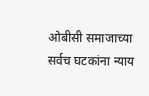ओबीसी समाजाच्या सर्वच घटकांना न्याय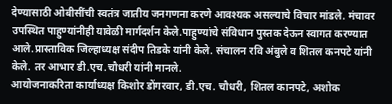देण्यासाठी ओबीसींची स्वतंत्र जातीय जनगणना करणे आवश्यक असल्याचे विचार मांडले. मंचावर उपस्थित पाहुण्यांनीही यावेळी मार्गदर्शन केले.पाहुण्यांचे संविधान पुस्तक देऊन स्वागत करण्यात आले.प्रास्ताविक जिल्हाध्यक्ष संदीप तिडके यांनी केले. संचालन रवि अंबुले व शितल कनपटे यांनी केले. तर आभार डी.एच.चौधरी यांनी मानले.
आयोजनाकरिता कार्याध्यक्ष किशोर डोंगरवार, डी.एच. चौधरी, शितल कानपटे, अशोक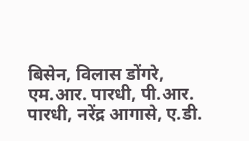बिसेन, विलास डोंगरे, एम.आर. पारधी, पी.आर. पारधी, नरेंद्र आगासे, ए.डी.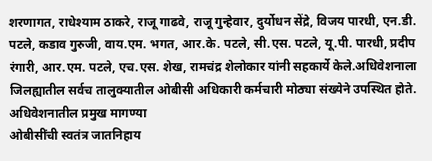शरणागत, राधेश्याम ठाकरे, राजू गाढवे, राजू गुन्हेवार, दुर्योधन सेंद्रे, विजय पारधी, एन.डी. पटले, कडाव गुरुजी, वाय.एम. भगत, आर.के. पटले, सी.एस. पटले, यू.पी. पारधी, प्रदीप रंगारी, आर.एम. पटले, एच.एस. शेख, रामचंद्र शेलोकार यांनी सहकार्ये केले.अधिवेशनाला जिलह्यातील सर्वच तालुक्यातील ओबीसी अधिकारी कर्मचारी मोठ्या संख्येने उपस्थित होते.
अधिवेशनातील प्रमुख मागण्या
ओबीसींची स्वतंत्र जातनिहाय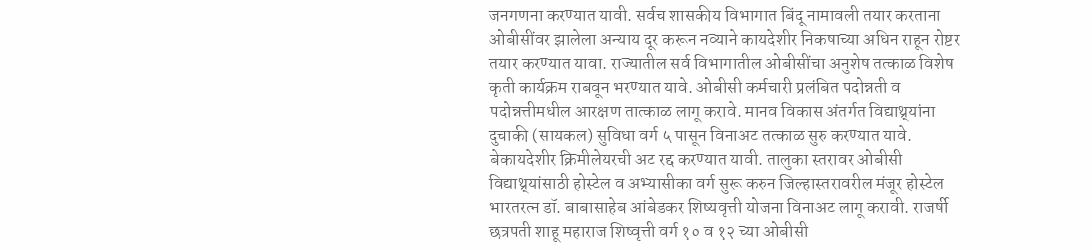जनगणना करण्यात यावी. सर्वच शासकीय विभागात बिंदू नामावली तयार करताना ओबीसींवर झालेला अन्याय दूर करून नव्याने कायदेशीर निकषाच्या अधिन राहून रोष्टर तयार करण्यात यावा. राज्यातील सर्व विभागातील ओबीसींचा अनुशेष तत्काळ विशेष कृती कार्यक्रम राबवून भरण्यात यावे. ओबीसी कर्मचारी प्रलंबित पदोन्नती व पदोन्नत्तीमधील आरक्षण तात्काळ लागू करावे. मानव विकास अंतर्गत विद्याथ्र्यांना दुचाकी (सायकल) सुविधा वर्ग ५ पासून विनाअट तत्काळ सुरु करण्यात यावे. बेकायदेशीर क्रिमीलेयरची अट रद्द करण्यात यावी. तालुका स्तरावर ओबीसी विद्याथ्र्यांसाठी होस्टेल व अभ्यासीका वर्ग सुरू करुन जिल्हास्तरावरील मंजूर होस्टेल भारतरत्न डॉ. बाबासाहेब आंबेडकर शिष्यवृत्ती योजना विनाअट लागू करावी. राजर्षी छत्रपती शाहू महाराज शिष्वृत्ती वर्ग १० व १२ च्या ओबीसी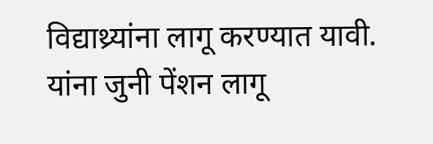विद्याथ्र्यांना लागू करण्यात यावी. यांना जुनी पेंशन लागू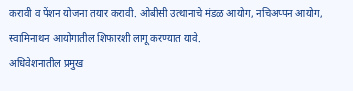करावी व पेंशन योजना तयार करावी. ओबीसी उत्थानाचे मंडळ आयोग, नचिअप्पन आयोग, स्वामिनाथन आयोगातील शिफारशी लागू करण्यात यावे.
अधिवेशनातील प्रमुख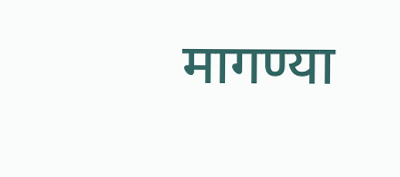मागण्या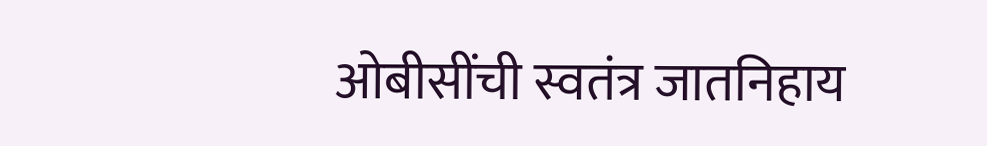ओबीसींची स्वतंत्र जातनिहाय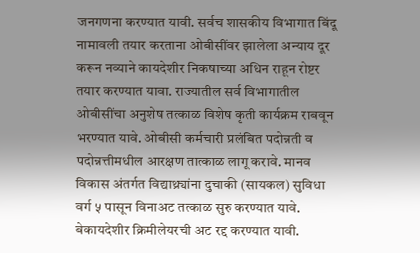जनगणना करण्यात यावी. सर्वच शासकीय विभागात बिंदू नामावली तयार करताना ओबीसींवर झालेला अन्याय दूर करून नव्याने कायदेशीर निकषाच्या अधिन राहून रोष्टर तयार करण्यात यावा. राज्यातील सर्व विभागातील ओबीसींचा अनुशेष तत्काळ विशेष कृती कार्यक्रम राबवून भरण्यात यावे. ओबीसी कर्मचारी प्रलंबित पदोन्नती व पदोन्नत्तीमधील आरक्षण तात्काळ लागू करावे. मानव विकास अंतर्गत विद्याथ्र्यांना दुचाकी (सायकल) सुविधा वर्ग ५ पासून विनाअट तत्काळ सुरु करण्यात यावे. बेकायदेशीर क्रिमीलेयरची अट रद्द करण्यात यावी.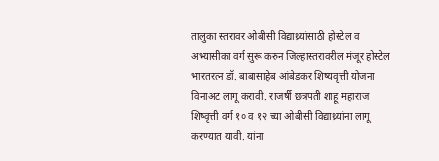तालुका स्तरावर ओबीसी विद्याथ्र्यांसाठी होस्टेल व अभ्यासीका वर्ग सुरू करुन जिल्हास्तरावरील मंजूर होस्टेल भारतरत्न डॉ. बाबासाहेब आंबेडकर शिष्यवृत्ती योजना विनाअट लागू करावी. राजर्षी छत्रपती शाहू महाराज शिष्वृत्ती वर्ग १० व १२ च्या ओबीसी विद्याथ्र्यांना लागू करण्यात यावी. यांना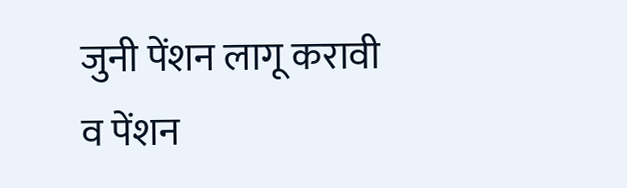जुनी पेंशन लागू करावी व पेंशन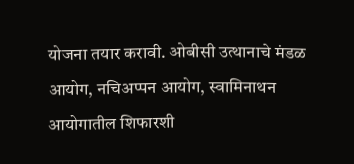योजना तयार करावी. ओबीसी उत्थानाचे मंडळ आयोग, नचिअप्पन आयोग, स्वामिनाथन आयोगातील शिफारशी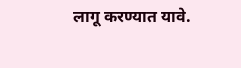लागू करण्यात यावे.